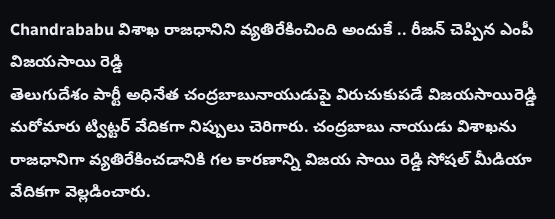Chandrababu విశాఖ రాజధానిని వ్యతిరేకించింది అందుకే .. రీజన్ చెప్పిన ఎంపీ విజయసాయి రెడ్డి
తెలుగుదేశం పార్టీ అధినేత చంద్రబాబునాయుడుపై విరుచుకుపడే విజయసాయిరెడ్డి మరోమారు ట్విట్టర్ వేదికగా నిప్పులు చెరిగారు. చంద్రబాబు నాయుడు విశాఖను రాజధానిగా వ్యతిరేకించడానికి గల కారణాన్ని విజయ సాయి రెడ్డి సోషల్ మీడియా వేదికగా వెల్లడించారు.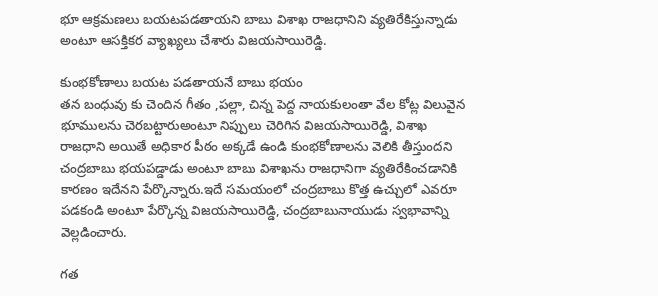భూ ఆక్రమణలు బయటపడతాయని బాబు విశాఖ రాజధానిని వ్యతిరేకిస్తున్నాడు అంటూ ఆసక్తికర వ్యాఖ్యలు చేశారు విజయసాయిరెడ్డి.

కుంభకోణాలు బయట పడతాయనే బాబు భయం
తన బంధువు కు చెందిన గీతం ,పల్లా, చిన్న పెద్ద నాయకులంతా వేల కోట్ల విలువైన భూములను చెరబట్టారుఅంటూ నిప్పులు చెరిగిన విజయసాయిరెడ్డి, విశాఖ రాజధాని అయితే అధికార పీఠం అక్కడే ఉండి కుంభకోణాలను వెలికి తీస్తుందని చంద్రబాబు భయపడ్డాడు అంటూ బాబు విశాఖను రాజధానిగా వ్యతిరేకించడానికి కారణం ఇదేనని పేర్కొన్నారు.ఇదే సమయంలో చంద్రబాబు కొత్త ఉచ్చులో ఎవరూ పడకండి అంటూ పేర్కొన్న విజయసాయిరెడ్డి, చంద్రబాబునాయుడు స్వభావాన్ని వెల్లడించారు.

గత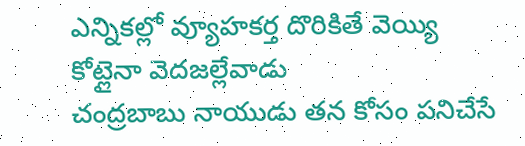ఎన్నికల్లో వ్యూహకర్త దొరికితే వెయ్యి కోట్లైనా వెదజల్లేవాడు
చంద్రబాబు నాయుడు తన కోసం పనిచేసే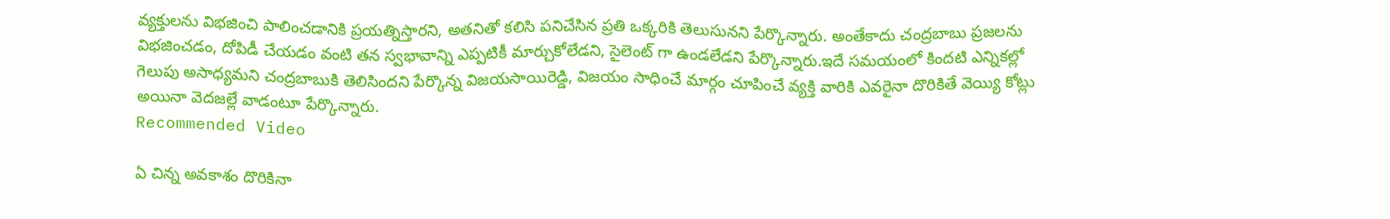వ్యక్తులను విభజించి పాలించడానికి ప్రయత్నిస్తారని, అతనితో కలిసి పనిచేసిన ప్రతి ఒక్కరికి తెలుసునని పేర్కొన్నారు. అంతేకాదు చంద్రబాబు ప్రజలను విభజించడం, దోపిడీ చేయడం వంటి తన స్వభావాన్ని ఎప్పటికీ మార్చుకోలేడని, సైలెంట్ గా ఉండలేడని పేర్కొన్నారు.ఇదే సమయంలో కిందటి ఎన్నికల్లో గెలుపు అసాధ్యమని చంద్రబాబుకి తెలిసిందని పేర్కొన్న విజయసాయిరెడ్డి, విజయం సాధించే మార్గం చూపించే వ్యక్తి వారికి ఎవరైనా దొరికితే వెయ్యి కోట్లు అయినా వెదజల్లే వాడంటూ పేర్కొన్నారు.
Recommended Video

ఏ చిన్న అవకాశం దొరికినా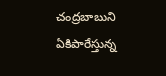చంద్రబాబుని ఏకిపారేస్తున్న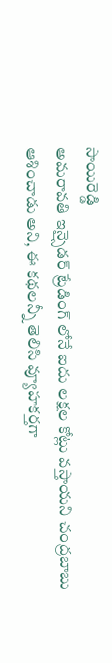సాయిరెడ్డి
అమరావతి ఇన్సైడర్ ట్రేడింగ్ లోనే ఐదు లక్షల కోట్లు వస్తాయని చంద్రబాబు ఆశించాడు అని, ఈ కథలన్నీ తెలిసి వ్యూహకర్తగా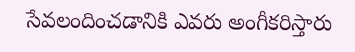సేవలందించడానికి ఎవరు అంగీకరిస్తారు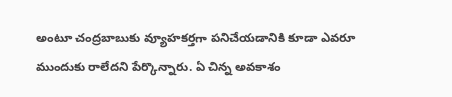అంటూ చంద్రబాబుకు వ్యూహకర్తగా పనిచేయడానికి కూడా ఎవరూ ముందుకు రాలేదని పేర్కొన్నారు. ఏ చిన్న అవకాశం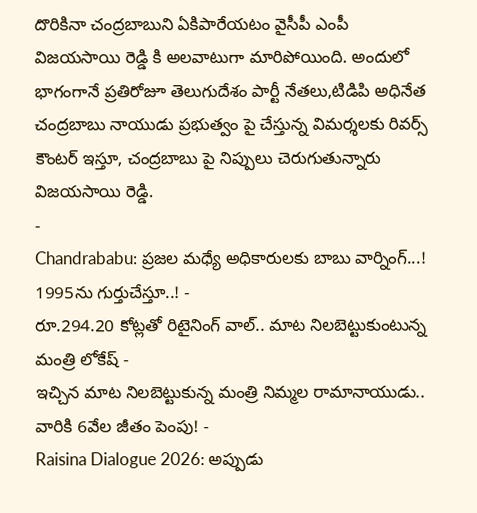దొరికినా చంద్రబాబుని ఏకిపారేయటం వైసీపీ ఎంపీ విజయసాయి రెడ్డి కి అలవాటుగా మారిపోయింది. అందులో భాగంగానే ప్రతిరోజూ తెలుగుదేశం పార్టీ నేతలు,టిడిపి అధినేత చంద్రబాబు నాయుడు ప్రభుత్వం పై చేస్తున్న విమర్శలకు రివర్స్ కౌంటర్ ఇస్తూ, చంద్రబాబు పై నిప్పులు చెరుగుతున్నారు విజయసాయి రెడ్డి.
-
Chandrababu: ప్రజల మధ్యే అధికారులకు బాబు వార్నింగ్...! 1995ను గుర్తుచేస్తూ..! -
రూ.294.20 కోట్లతో రిటైనింగ్ వాల్.. మాట నిలబెట్టుకుంటున్న మంత్రి లోకేష్ -
ఇచ్చిన మాట నిలబెట్టుకున్న మంత్రి నిమ్మల రామానాయుడు.. వారికి 6వేల జీతం పెంపు! -
Raisina Dialogue 2026: అప్పుడు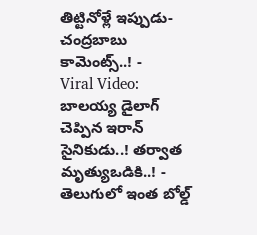తిట్టినోళ్లే ఇప్పుడు-చంద్రబాబు కామెంట్స్..! -
Viral Video: బాలయ్య డైలాగ్ చెప్పిన ఇరాన్ సైనికుడు..! తర్వాత మృత్యుఒడికి..! -
తెలుగులో ఇంత బోల్డ్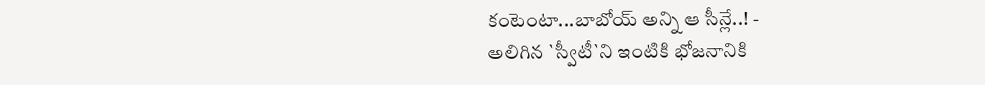కంటెంటా...బాబోయ్ అన్ని ఆ సీన్లే..! -
అలిగిన `స్వీటీ`ని ఇంటికి భోజనానికి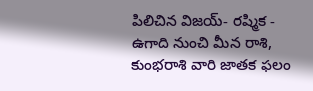పిలిచిన విజయ్- రష్మిక -
ఉగాది నుంచి మీన రాశి, కుంభరాశి వారి జాతక ఫలం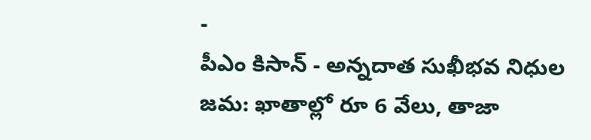-
పీఎం కిసాన్ - అన్నదాత సుఖీభవ నిధుల జమ: ఖాతాల్లో రూ 6 వేలు, తాజా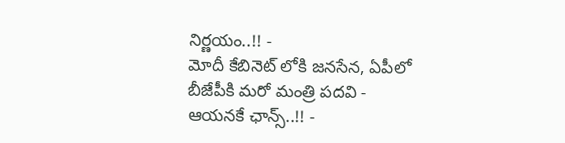నిర్ణయం..!! -
మోదీ కేబినెట్ లోకి జనసేన, ఏపీలో బీజేపీకి మరో మంత్రి పదవి - ఆయనకే ఛాన్స్..!! -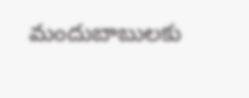మందుబాబులకు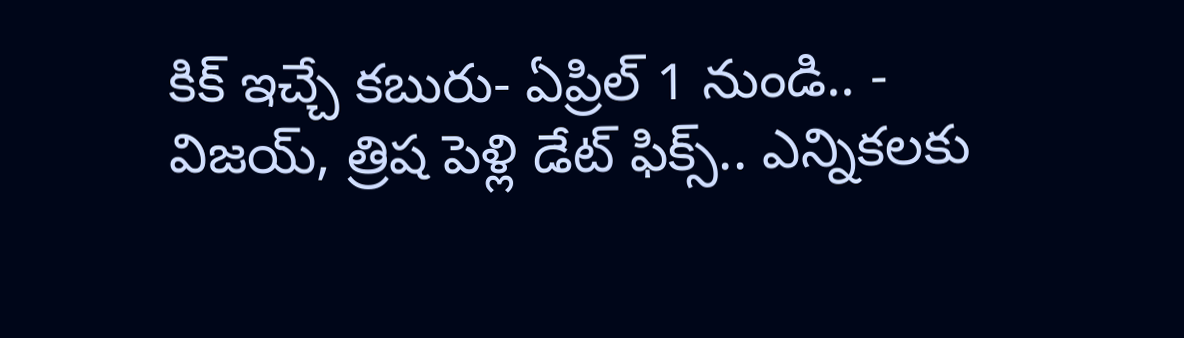కిక్ ఇచ్చే కబురు- ఏప్రిల్ 1 నుండి.. -
విజయ్, త్రిష పెళ్లి డేట్ ఫిక్స్.. ఎన్నికలకు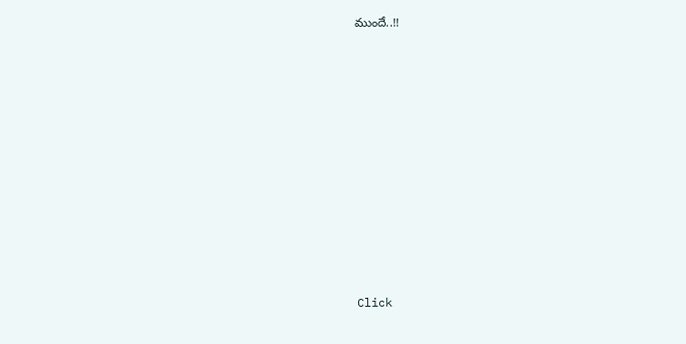ముందే..!!












Click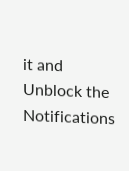it and Unblock the Notifications